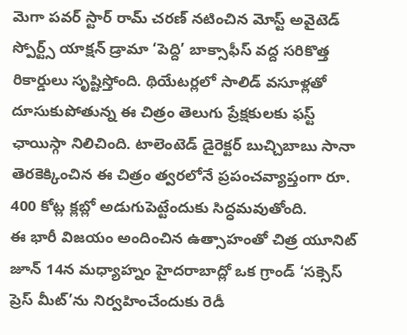మెగా పవర్ స్టార్ రామ్ చరణ్ నటించిన మోస్ట్ అవైటెడ్ స్పోర్ట్స్ యాక్షన్ డ్రామా ‘పెద్ది’ బాక్సాఫీస్ వద్ద సరికొత్త రికార్డులు సృష్టిస్తోంది. థియేటర్లలో సాలిడ్ వసూళ్లతో దూసుకుపోతున్న ఈ చిత్రం తెలుగు ప్రేక్షకులకు ఫస్ట్ ఛాయిస్గా నిలిచింది. టాలెంటెడ్ డైరెక్టర్ బుచ్చిబాబు సానా తెరకెక్కించిన ఈ చిత్రం త్వరలోనే ప్రపంచవ్యాప్తంగా రూ. 400 కోట్ల క్లబ్లో అడుగుపెట్టేందుకు సిద్ధమవుతోంది.
ఈ భారీ విజయం అందించిన ఉత్సాహంతో చిత్ర యూనిట్ జూన్ 14న మధ్యాహ్నం హైదరాబాద్లో ఒక గ్రాండ్ ‘సక్సెస్ ప్రెస్ మీట్’ను నిర్వహించేందుకు రెడీ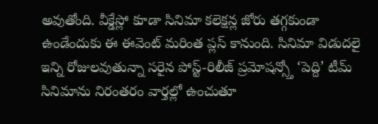అవుతోంది. వీక్డేస్లో కూడా సినిమా కలెక్షన్ల జోరు తగ్గకుండా ఉండేందుకు ఈ ఈవెంట్ మరింత ప్లస్ కానుంది. సినిమా విడుదలై ఇన్ని రోజులవుతున్నా సరైన పోస్ట్-రిలీజ్ ప్రమోషన్స్తో ‘పెద్ది’ టీమ్ సినిమాను నిరంతరం వార్తల్లో ఉంచుతూ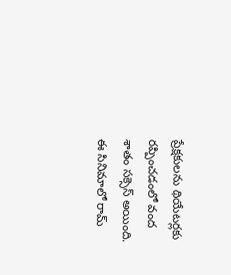ప్రేక్షకులను థియేటర్లకు రప్పించడంలో వంద శాతం సక్సెస్ అయింది.
ఈ సినిమాలో రామ్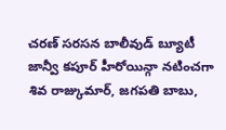చరణ్ సరసన బాలీవుడ్ బ్యూటీ జాన్వీ కపూర్ హీరోయిన్గా నటించగా శివ రాజ్కుమార్, జగపతి బాబు,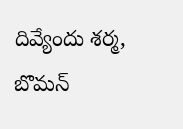దివ్యేందు శర్మ, బొమన్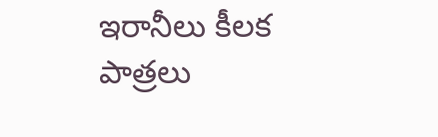ఇరానీలు కీలక పాత్రలు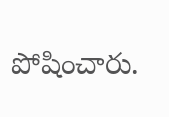పోషించారు.